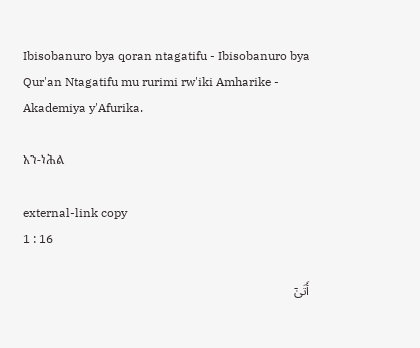Ibisobanuro bya qoran ntagatifu - Ibisobanuro bya Qur'an Ntagatifu mu rurimi rw'iki Amharike - Akademiya y'Afurika.

አን-ነሕል

external-link copy
1 : 16

أَتَىٰٓ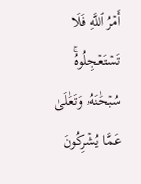أَمۡرُ ٱللَّهِ فَلَا تَسۡتَعۡجِلُوهُۚ سُبۡحَٰنَهُۥ وَتَعَٰلَىٰ عَمَّا يُشۡرِكُونَ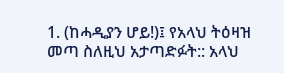1. (ከሓዲያን ሆይ!)፤ የአላህ ትዕዛዝ መጣ ስለዚህ አታጣድፉት:: አላህ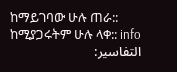ከማይገባው ሁሉ ጠራ:: ከሚያጋሩትም ሁሉ ላቀ:: info
التفاسير: